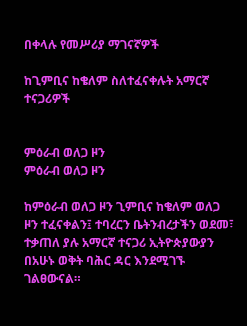በቀላሉ የመሥሪያ ማገናኛዎች

ከጊምቢና ከቄለም ስለተፈናቀሉት አማርኛ ተናጋሪዎች


ምዕራብ ወለጋ ዞን
ምዕራብ ወለጋ ዞን

ከምዕራብ ወለጋ ዞን ጊምቢና ከቄለም ወለጋ ዞን ተፈናቀልን፤ ተባረርን ቤትንብረታችን ወደመ፣ ተቃጠለ ያሉ አማርኛ ተናጋሪ ኢትዮጵያውያን በአሁኑ ወቅት ባሕር ዳር እንደሚገኙ ገልፀውናል።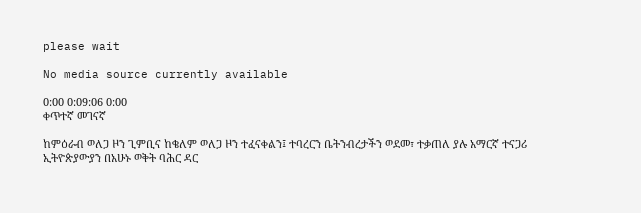please wait

No media source currently available

0:00 0:09:06 0:00
ቀጥተኛ መገናኛ

ከምዕራብ ወለጋ ዞን ጊምቢና ከቄለም ወለጋ ዞን ተፈናቀልን፤ ተባረርን ቤትንብረታችን ወደመ፣ ተቃጠለ ያሉ አማርኛ ተናጋሪ ኢትዮጵያውያን በአሁኑ ወቅት ባሕር ዳር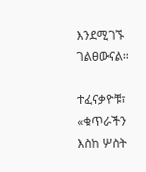እንደሚገኙ ገልፀውናል።

ተፈናቃዮቹ፣ «ቁጥራችን እስከ ሦስት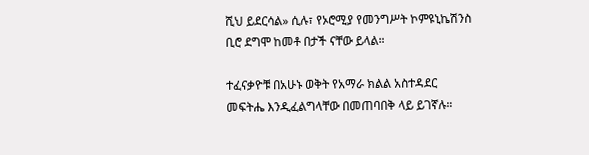ሺህ ይደርሳል» ሲሉ፣ የኦሮሚያ የመንግሥት ኮምዩኒኬሽንስ ቢሮ ደግሞ ከመቶ በታች ናቸው ይላል።

ተፈናቃዮቹ በአሁኑ ወቅት የአማራ ክልል አስተዳደር መፍትሔ እንዲፈልግላቸው በመጠባበቅ ላይ ይገኛሉ።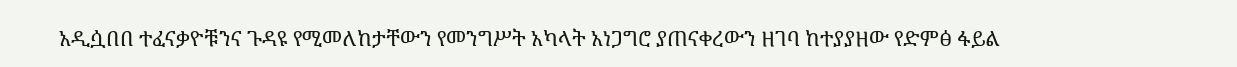አዲሷበበ ተፈናቃዮቹንና ጉዳዩ የሚመለከታቸውን የመንግሥት አካላት አነጋግሮ ያጠናቀረውን ዘገባ ከተያያዘው የድምፅ ፋይል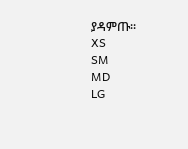ያዳምጡ፡፡
XS
SM
MD
LG